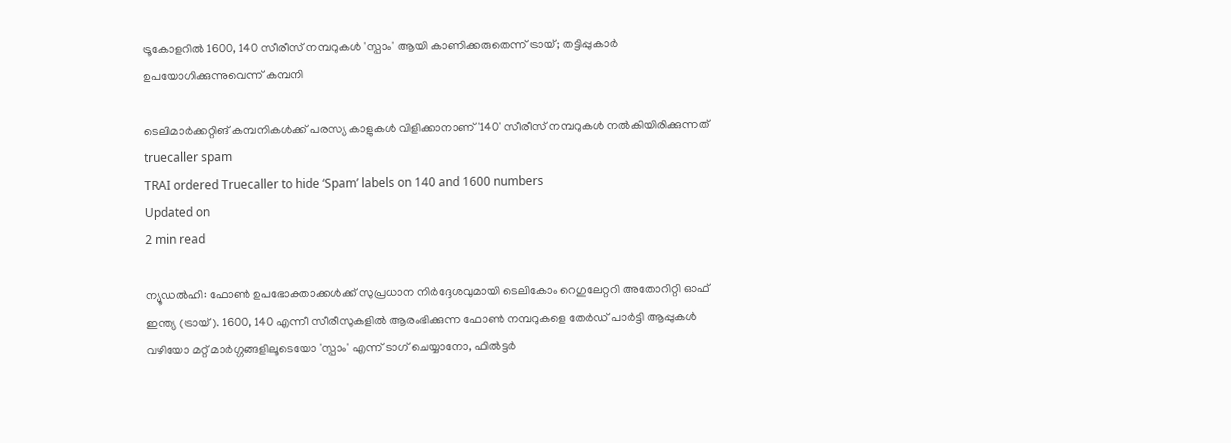ട്രൂകോളറില്‍ 1600, 140 സീരീസ് നമ്പറുകള്‍ 'സ്പാം' ആയി കാണിക്കരുതെന്ന് ട്രായ്; തട്ടിപ്പുകാര്‍ ഉപയോഗിക്കുന്നുവെന്ന് കമ്പനി

ടെലിമാര്‍ക്കറ്റിങ്‌ കമ്പനികള്‍ക്ക് പരസ്യ കാളുകള്‍ വിളിക്കാനാണ് '140' സീരീസ് നമ്പറുകള്‍ നല്‍കിയിരിക്കുന്നത്
truecaller spam
TRAI ordered Truecaller to hide ‘Spam’ labels on 140 and 1600 numbers
Updated on
2 min read

ന്യൂഡല്‍ഹി: ഫോണ്‍ ഉപഭോക്താക്കള്‍ക്ക് സുപ്രധാന നിര്‍ദ്ദേശവുമായി ടെലികോം റെഗുലേറ്ററി അതോറിറ്റി ഓഫ് ഇന്ത്യ (ട്രായ്). 1600, 140 എന്നീ സീരീസുകളില്‍ ആരംഭിക്കുന്ന ഫോണ്‍ നമ്പറുകളെ തേര്‍ഡ് പാര്‍ട്ടി ആപ്പുകള്‍ വഴിയോ മറ്റ് മാര്‍ഗ്ഗങ്ങളിലൂടെയോ 'സ്പാം' എന്ന് ടാഗ് ചെയ്യാനോ, ഫില്‍ട്ടര്‍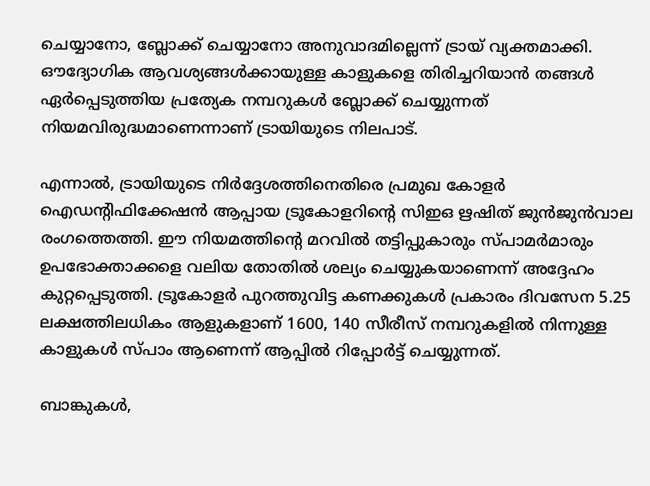ചെയ്യാനോ, ബ്ലോക്ക് ചെയ്യാനോ അനുവാദമില്ലെന്ന് ട്രായ് വ്യക്തമാക്കി. ഔദ്യോഗിക ആവശ്യങ്ങള്‍ക്കായുള്ള കാളുകളെ തിരിച്ചറിയാന്‍ തങ്ങള്‍ ഏര്‍പ്പെടുത്തിയ പ്രത്യേക നമ്പറുകള്‍ ബ്ലോക്ക് ചെയ്യുന്നത് നിയമവിരുദ്ധമാണെന്നാണ് ട്രായിയുടെ നിലപാട്.

എന്നാല്‍, ട്രായിയുടെ നിര്‍ദ്ദേശത്തിനെതിരെ പ്രമുഖ കോളര്‍ ഐഡന്റിഫിക്കേഷന്‍ ആപ്പായ ട്രൂകോളറിന്റെ സിഇഒ ഋഷിത് ജുന്‍ജുന്‍വാല രംഗത്തെത്തി. ഈ നിയമത്തിന്റെ മറവില്‍ തട്ടിപ്പുകാരും സ്പാമര്‍മാരും ഉപഭോക്താക്കളെ വലിയ തോതില്‍ ശല്യം ചെയ്യുകയാണെന്ന് അദ്ദേഹം കുറ്റപ്പെടുത്തി. ട്രൂകോളര്‍ പുറത്തുവിട്ട കണക്കുകള്‍ പ്രകാരം ദിവസേന 5.25 ലക്ഷത്തിലധികം ആളുകളാണ് 1600, 140 സീരീസ് നമ്പറുകളില്‍ നിന്നുള്ള കാളുകള്‍ സ്പാം ആണെന്ന് ആപ്പില്‍ റിപ്പോര്‍ട്ട് ചെയ്യുന്നത്.

ബാങ്കുകള്‍,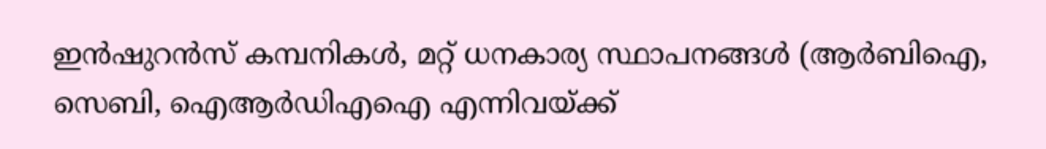ഇന്‍ഷുറന്‍സ് കമ്പനികള്‍, മറ്റ് ധനകാര്യ സ്ഥാപനങ്ങള്‍ (ആര്‍ബിഐ, സെബി, ഐആര്‍ഡിഎഐ എന്നിവയ്ക്ക്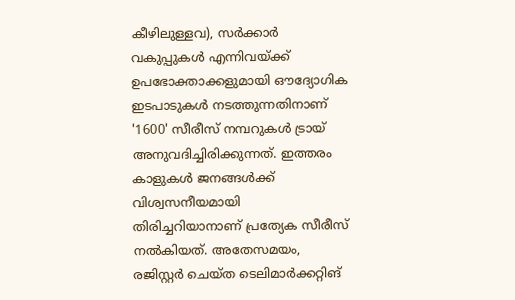കീഴിലുള്ളവ), സര്‍ക്കാര്‍ വകുപ്പുകള്‍ എന്നിവയ്ക്ക് ഉപഭോക്താക്കളുമായി ഔദ്യോഗിക ഇടപാടുകള്‍ നടത്തുന്നതിനാണ് '1600' സീരീസ് നമ്പറുകള്‍ ട്രായ് അനുവദിച്ചിരിക്കുന്നത്. ഇത്തരം കാളുകള്‍ ജനങ്ങള്‍ക്ക് വിശ്വസനീയമായി തിരിച്ചറിയാനാണ് പ്രത്യേക സീരീസ് നല്‍കിയത്. അതേസമയം, രജിസ്റ്റര്‍ ചെയ്ത ടെലിമാര്‍ക്കറ്റിങ്‌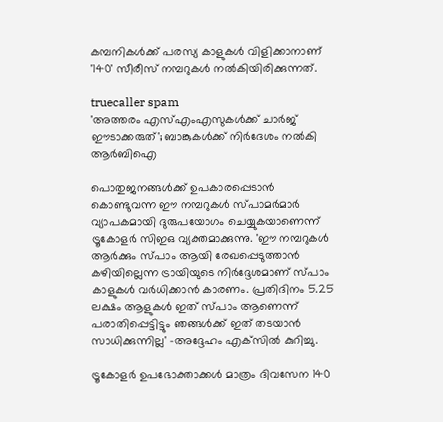കമ്പനികള്‍ക്ക് പരസ്യ കാളുകള്‍ വിളിക്കാനാണ് '140' സീരീസ് നമ്പറുകള്‍ നല്‍കിയിരിക്കുന്നത്.

truecaller spam
'അത്തരം എസ്എംഎസുകള്‍ക്ക് ചാര്‍ജ് ഈടാക്കരുത്'; ബാങ്കുകള്‍ക്ക് നിര്‍ദേശം നല്‍കി ആര്‍ബിഐ

പൊതുജനങ്ങള്‍ക്ക് ഉപകാരപ്പെടാന്‍ കൊണ്ടുവന്ന ഈ നമ്പറുകള്‍ സ്പാമര്‍മാര്‍ വ്യാപകമായി ദുരുപയോഗം ചെയ്യുകയാണെന്ന് ട്രൂകോളര്‍ സിഇഒ വ്യക്തമാക്കുന്നു. 'ഈ നമ്പറുകള്‍ ആര്‍ക്കും സ്പാം ആയി രേഖപ്പെടുത്താന്‍ കഴിയില്ലെന്ന ട്രായിയുടെ നിര്‍ദ്ദേശമാണ് സ്പാം കാളുകള്‍ വര്‍ധിക്കാന്‍ കാരണം. പ്രതിദിനം 5.25 ലക്ഷം ആളുകള്‍ ഇത് സ്പാം ആണെന്ന് പരാതിപ്പെട്ടിട്ടും ഞങ്ങള്‍ക്ക് ഇത് തടയാന്‍ സാധിക്കുന്നില്ല' -അദ്ദേഹം എക്‌സില്‍ കുറിച്ചു.

ട്രൂകോളര്‍ ഉപഭോക്താക്കള്‍ മാത്രം ദിവസേന 140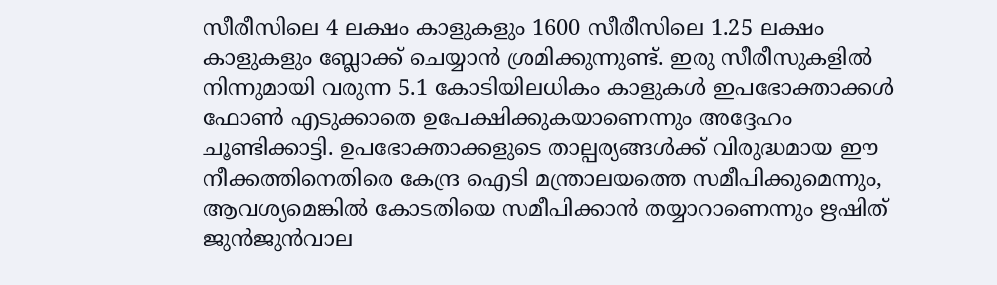സീരീസിലെ 4 ലക്ഷം കാളുകളും 1600 സീരീസിലെ 1.25 ലക്ഷം കാളുകളും ബ്ലോക്ക് ചെയ്യാന്‍ ശ്രമിക്കുന്നുണ്ട്. ഇരു സീരീസുകളില്‍ നിന്നുമായി വരുന്ന 5.1 കോടിയിലധികം കാളുകള്‍ ഇപഭോക്താക്കള്‍ ഫോണ്‍ എടുക്കാതെ ഉപേക്ഷിക്കുകയാണെന്നും അദ്ദേഹം ചൂണ്ടിക്കാട്ടി. ഉപഭോക്താക്കളുടെ താല്പര്യങ്ങള്‍ക്ക് വിരുദ്ധമായ ഈ നീക്കത്തിനെതിരെ കേന്ദ്ര ഐടി മന്ത്രാലയത്തെ സമീപിക്കുമെന്നും, ആവശ്യമെങ്കില്‍ കോടതിയെ സമീപിക്കാന്‍ തയ്യാറാണെന്നും ഋഷിത് ജുന്‍ജുന്‍വാല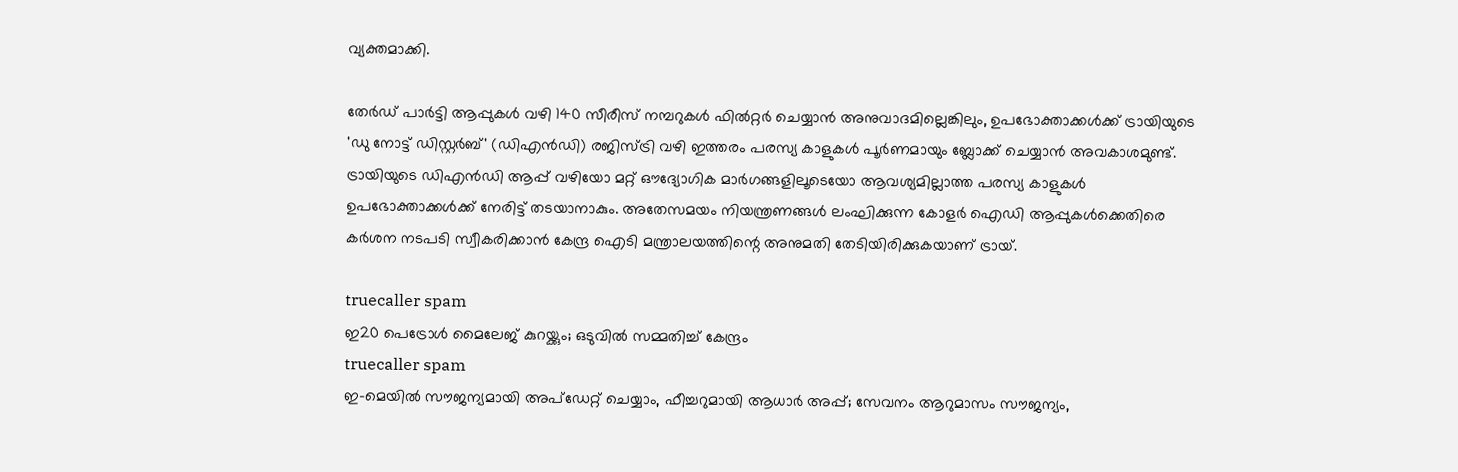വ്യക്തമാക്കി.

തേര്‍ഡ് പാര്‍ട്ടി ആപ്പുകള്‍ വഴി 140 സീരീസ് നമ്പറുകള്‍ ഫില്‍റ്റര്‍ ചെയ്യാന്‍ അനുവാദമില്ലെങ്കിലും, ഉപഭോക്താക്കള്‍ക്ക് ട്രായിയുടെ 'ഡു നോട്ട് ഡിസ്റ്റര്‍ബ്' (ഡിഎന്‍ഡി) രജിസ്ട്രി വഴി ഇത്തരം പരസ്യ കാളുകള്‍ പൂര്‍ണമായും ബ്ലോക്ക് ചെയ്യാന്‍ അവകാശമുണ്ട്. ട്രായിയുടെ ഡിഎന്‍ഡി ആപ്പ് വഴിയോ മറ്റ് ഔദ്യോഗിക മാര്‍ഗങ്ങളിലൂടെയോ ആവശ്യമില്ലാത്ത പരസ്യ കാളുകള്‍ ഉപഭോക്താക്കള്‍ക്ക് നേരിട്ട് തടയാനാകും. അതേസമയം നിയന്ത്രണങ്ങള്‍ ലംഘിക്കുന്ന കോളര്‍ ഐഡി ആപ്പുകള്‍ക്കെതിരെ കര്‍ശന നടപടി സ്വീകരിക്കാന്‍ കേന്ദ്ര ഐടി മന്ത്രാലയത്തിന്റെ അനുമതി തേടിയിരിക്കുകയാണ് ട്രായ്.

truecaller spam
ഇ20 പെട്രോള്‍ മൈലേജ് കുറയ്ക്കും; ഒടുവില്‍ സമ്മതിച്ച് കേന്ദ്രം
truecaller spam
ഇ-മെയില്‍ സൗജന്യമായി അപ്‌ഡേറ്റ് ചെയ്യാം, ഫീച്ചറുമായി ആധാര്‍ അപ്പ്; സേവനം ആറുമാസം സൗജന്യം,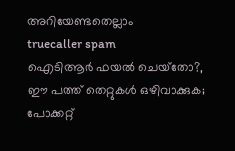അറിയേണ്ടതെല്ലാം
truecaller spam
ഐടിആര്‍ ഫയല്‍ ചെയ്‌തോ?, ഈ പത്ത് തെറ്റുകള്‍ ഒഴിവാക്കുക; പോക്കറ്റ്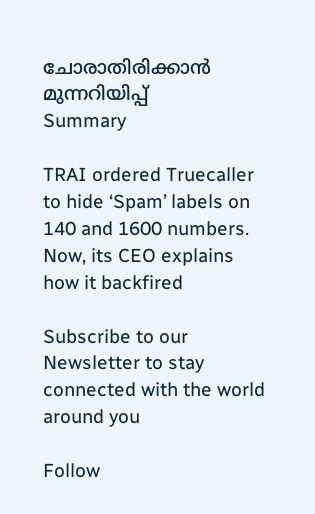ചോരാതിരിക്കാന്‍ മുന്നറിയിപ്പ്
Summary

TRAI ordered Truecaller to hide ‘Spam’ labels on 140 and 1600 numbers. Now, its CEO explains how it backfired

Subscribe to our Newsletter to stay connected with the world around you

Follow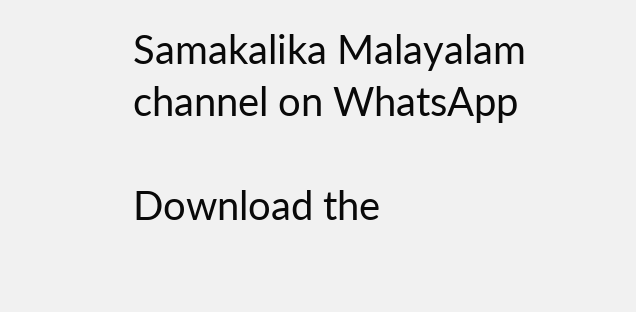Samakalika Malayalam channel on WhatsApp

Download the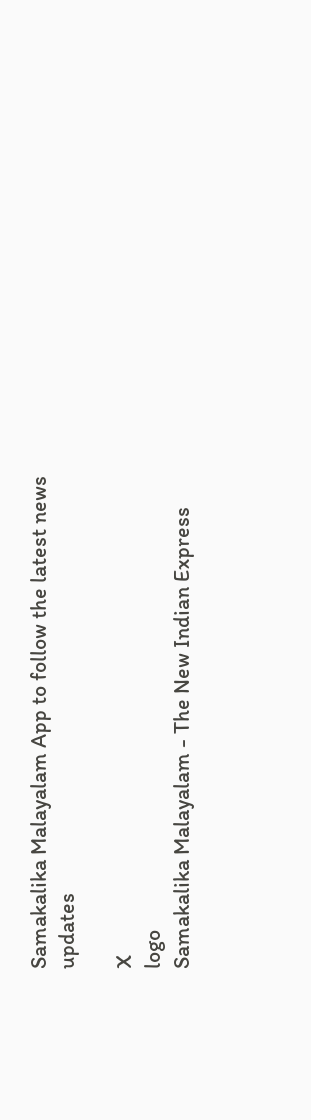Samakalika Malayalam App to follow the latest news updates

X
logo
Samakalika Malayalam - The New Indian Express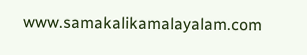www.samakalikamalayalam.com